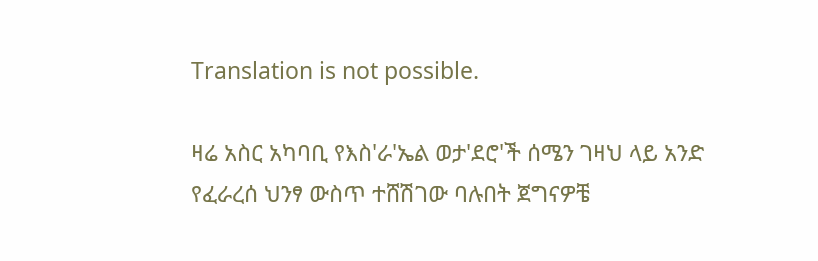Translation is not possible.

ዛሬ አስር አካባቢ የእስ'ራ'ኤል ወታ'ደሮ'ች ሰሜን ገዛህ ላይ አንድ የፈራረሰ ህንፃ ውስጥ ተሸሽገው ባሉበት ጀግናዎቼ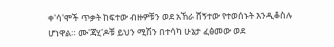ቀ'ሳ'ሞች ጥቃት ከፍተው ብዙዎቹን ወደ አኸራ ሸኝተው የተወሰኑት እንዲቆስሉ ሆነዋል። ሙ'ጃሂ'ዶቹ ይህን ሚሽን በተሳካ ሁኔታ ፈፅመው ወደ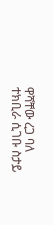ዋሻቸው ረጋ ባለ ተክቢራ ሲገቡ ስታይ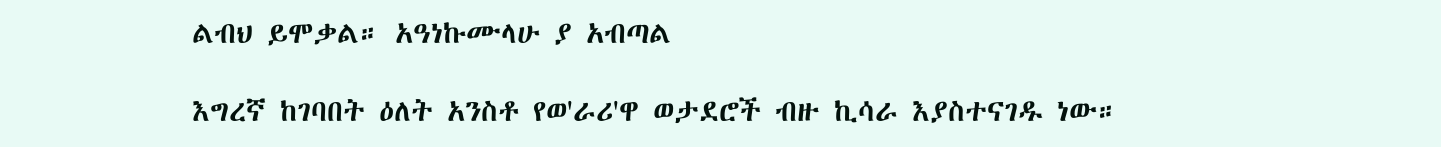ልብህ ይሞቃል። አዓነኩሙላሁ ያ አብጣል

እግረኛ ከገባበት ዕለት አንስቶ የወ'ራሪ'ዋ ወታደሮች ብዙ ኪሳራ እያስተናገዱ ነው።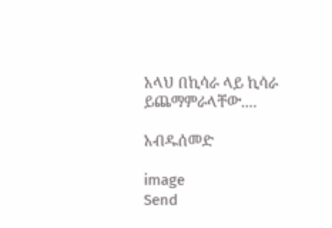አላህ በኪሳራ ላይ ኪሳራ ይጨማምራላቸው....

አብዱሰመድ

image
Send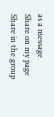as a message
Share on my page
Share in the group